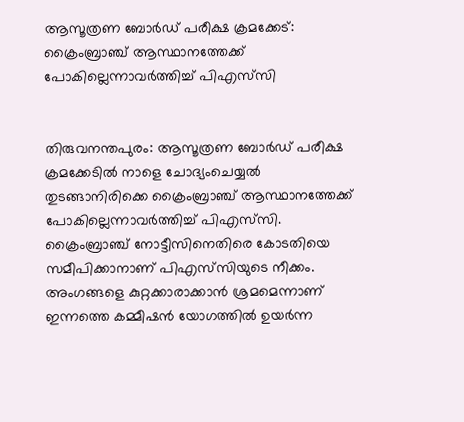ആസൂത്രണ ബോർഡ് പരീക്ഷ ക്രമക്കേട്: ക്രൈംബ്രാഞ്ച് ആസ്ഥാനത്തേക്ക് പോകില്ലെന്നാവർത്തിച്ച് പിഎസ്‍സി


തിരുവനന്തപുരം: ആസൂത്രണ ബോർഡ് പരീക്ഷ ക്രമക്കേടിൽ നാളെ ചോദ്യംചെയ്യൽ തുടങ്ങാനിരിക്കെ ക്രൈംബ്രാഞ്ച് ആസ്ഥാനത്തേക്ക് പോകില്ലെന്നാവർത്തിച്ച് പിഎസ്‍സി. ക്രൈംബ്രാഞ്ച് നോട്ടീസിനെതിരെ കോടതിയെ സമീപിക്കാനാണ് പിഎസ്‍സിയുടെ നീക്കം. അംഗങ്ങളെ കുറ്റക്കാരാക്കാൻ ശ്രമമെന്നാണ് ഇന്നത്തെ കമ്മീഷൻ യോഗത്തിൽ ഉയര്‍ന്ന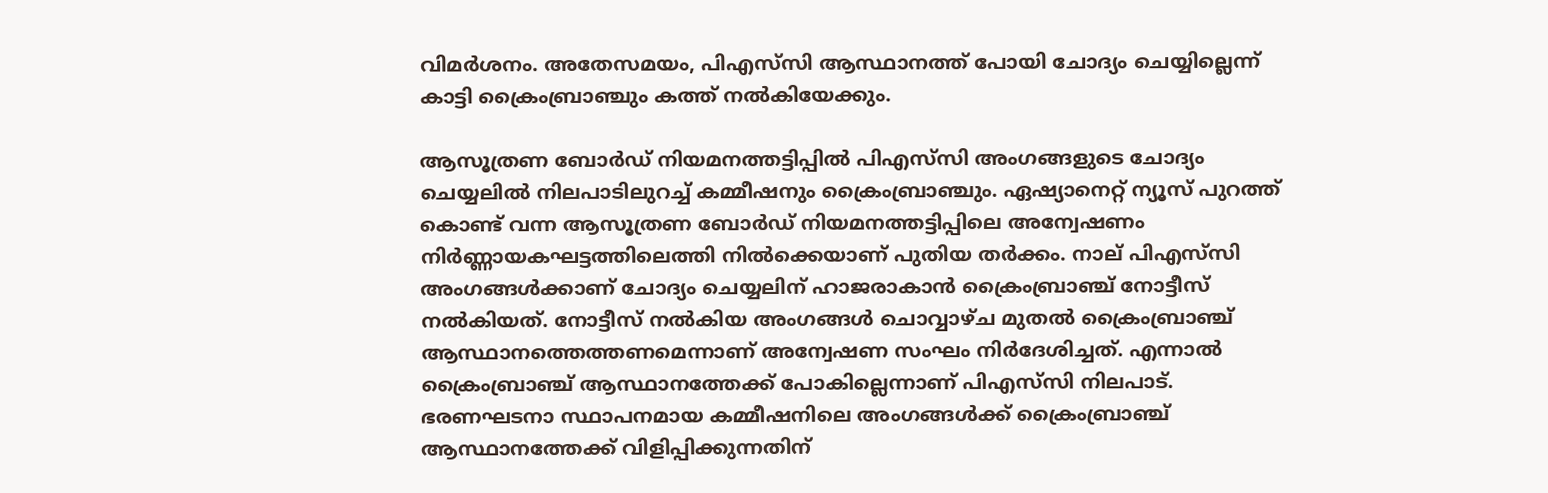വിമർശനം. അതേസമയം, പിഎസ്‍സി ആസ്ഥാനത്ത് പോയി ചോദ്യം ചെയ്യില്ലെന്ന് കാട്ടി ക്രൈംബ്രാഞ്ചും കത്ത് നൽകിയേക്കും.

ആസൂത്രണ ബോർഡ് നിയമനത്തട്ടിപ്പിൽ പിഎസ്‍സി അംഗങ്ങളുടെ ചോദ്യം ചെയ്യലിൽ നിലപാടിലുറച്ച് കമ്മീഷനും ക്രൈംബ്രാഞ്ചും. ഏഷ്യാനെറ്റ് ന്യൂസ് പുറത്ത് കൊണ്ട് വന്ന ആസൂത്രണ ബോർഡ് നിയമനത്തട്ടിപ്പിലെ അന്വേഷണം നിർണ്ണായകഘട്ടത്തിലെത്തി നിൽക്കെയാണ് പുതിയ തർക്കം. നാല് പിഎസ്‍സി അംഗങ്ങൾക്കാണ് ചോദ്യം ചെയ്യലിന് ഹാജരാകാൻ ക്രൈംബ്രാഞ്ച് നോട്ടീസ് നൽകിയത്. നോട്ടീസ് നൽകിയ അംഗങ്ങൾ ചൊവ്വാഴ്ച മുതൽ ക്രൈംബ്രാഞ്ച് ആസ്ഥാനത്തെത്തണമെന്നാണ് അന്വേഷണ സംഘം നിര്‍ദേശിച്ചത്. എന്നാൽ ക്രൈംബ്രാഞ്ച് ആസ്ഥാനത്തേക്ക് പോകില്ലെന്നാണ് പിഎസ്‍സി നിലപാട്. ഭരണഘടനാ സ്ഥാപനമായ കമ്മീഷനിലെ അംഗങ്ങൾക്ക് ക്രൈംബ്രാഞ്ച് ആസ്ഥാനത്തേക്ക് വിളിപ്പിക്കുന്നതിന്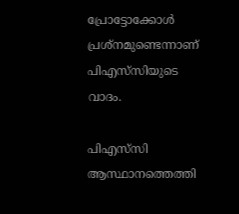പ്രോട്ടോക്കോൾ പ്രശ്നമുണ്ടെന്നാണ് പിഎസ്‍സിയുടെ വാദം.

പിഎസ്‍സി ആസ്ഥാനത്തെത്തി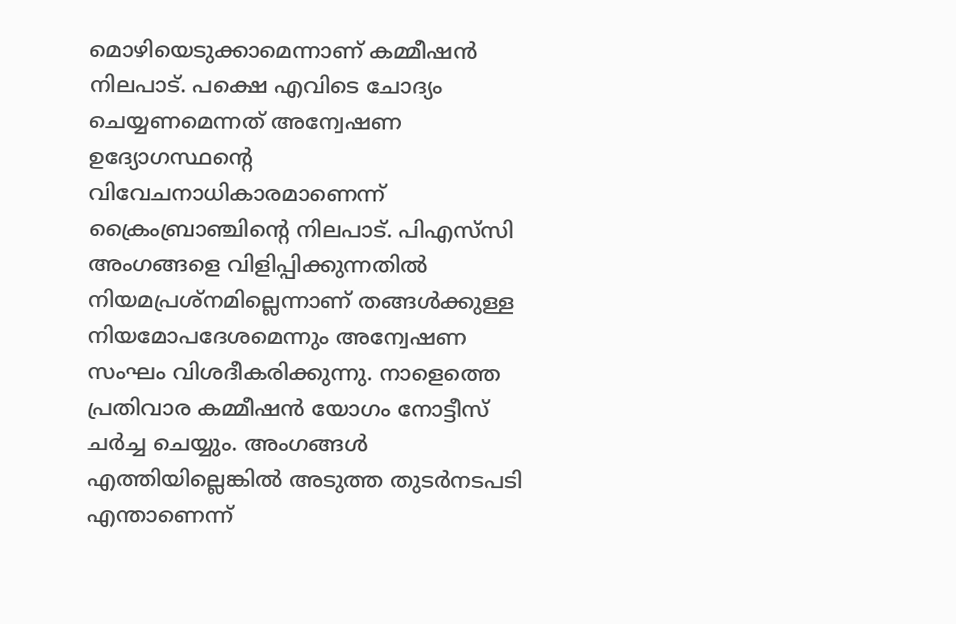മൊഴിയെടുക്കാമെന്നാണ് കമ്മീഷൻ നിലപാട്. പക്ഷെ എവിടെ ചോദ്യം ചെയ്യണമെന്നത് അന്വേഷണ ഉദ്യോഗസ്ഥൻ്റെ വിവേചനാധികാരമാണെന്ന് ക്രൈംബ്രാഞ്ചിന്‍റെ നിലപാട്. പിഎസ്‍സി അംഗങ്ങളെ വിളിപ്പിക്കുന്നതിൽ നിയമപ്രശ്നമില്ലെന്നാണ് തങ്ങൾക്കുള്ള നിയമോപദേശമെന്നും അന്വേഷണ സംഘം വിശദീകരിക്കുന്നു. നാളെത്തെ പ്രതിവാര കമ്മീഷൻ യോഗം നോട്ടീസ് ചർച്ച ചെയ്യും. അംഗങ്ങൾ എത്തിയില്ലെങ്കിൽ അടുത്ത തുടർനടപടി എന്താണെന്ന്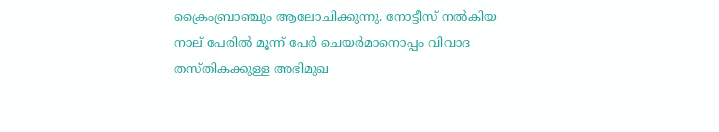ക്രൈംബ്രാഞ്ചും ആലോചിക്കുന്നു. നോട്ടീസ് നൽകിയ നാല് പേരിൽ മൂന്ന് പേർ ചെയർമാനൊപ്പം വിവാദ തസ്തികക്കുള്ള അഭിമുഖ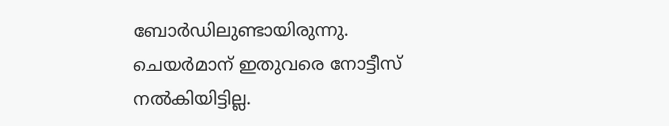ബോർഡിലുണ്ടായിരുന്നു. ചെയർമാന് ഇതുവരെ നോട്ടീസ് നൽകിയിട്ടില്ല.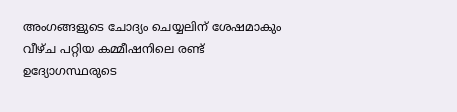അംഗങ്ങളുടെ ചോദ്യം ചെയ്യലിന് ശേഷമാകും വീഴ്ച പറ്റിയ കമ്മീഷനിലെ രണ്ട് ഉദ്യോഗസ്ഥരുടെ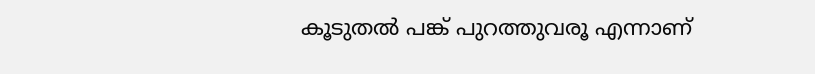കൂടുതൽ പങ്ക് പുറത്തുവരൂ എന്നാണ്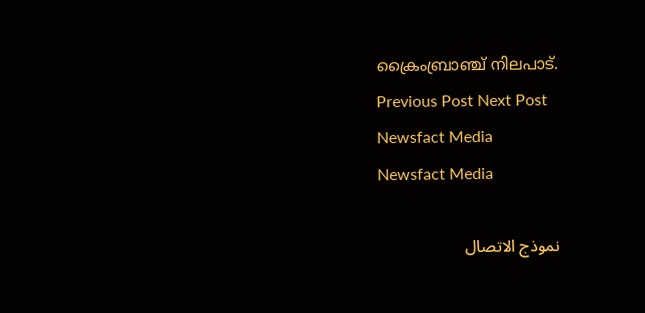ക്രൈംബ്രാഞ്ച് നിലപാട്.
Previous Post Next Post
Newsfact Media
Newsfact Media

نموذج الاتصال